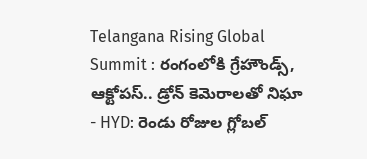Telangana Rising Global Summit : రంగంలోకి గ్రేహౌండ్స్, ఆక్టోపస్.. డ్రోన్ కెమెరాలతో నిఘా
- HYD: రెండు రోజుల గ్లోబల్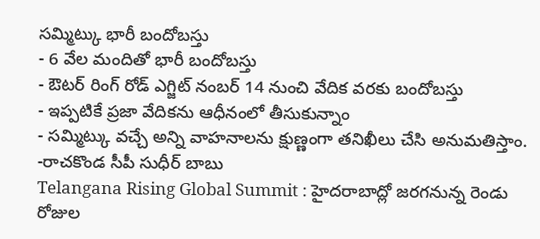సమ్మిట్కు భారీ బందోబస్తు
- 6 వేల మందితో భారీ బందోబస్తు
- ఔటర్ రింగ్ రోడ్ ఎగ్జిట్ నంబర్ 14 నుంచి వేదిక వరకు బందోబస్తు
- ఇప్పటికే ప్రజా వేదికను ఆధీనంలో తీసుకున్నాం
- సమ్మిట్కు వచ్చే అన్ని వాహనాలను క్షుణ్ణంగా తనిఖీలు చేసి అనుమతిస్తాం. -రాచకొండ సీపీ సుధీర్ బాబు
Telangana Rising Global Summit : హైదరాబాద్లో జరగనున్న రెండు రోజుల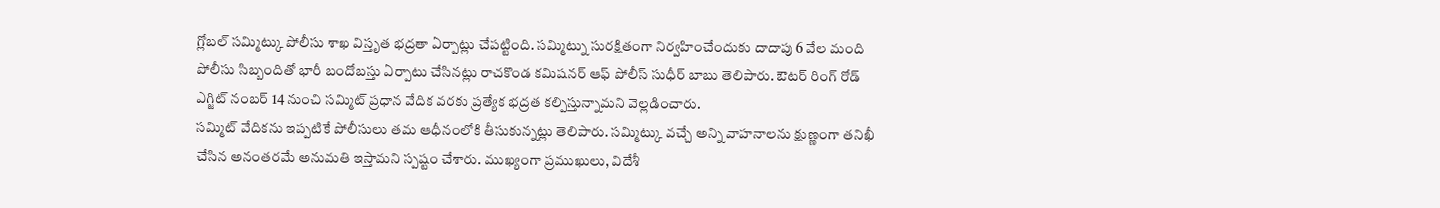గ్లోబల్ సమ్మిట్కు పోలీసు శాఖ విస్తృత భద్రతా ఏర్పాట్లు చేపట్టింది. సమ్మిట్ను సురక్షితంగా నిర్వహించేందుకు దాదాపు 6 వేల మంది పోలీసు సిబ్బందితో భారీ బందోబస్తు ఏర్పాటు చేసినట్లు రాచకొండ కమిషనర్ ఆఫ్ పోలీస్ సుధీర్ బాబు తెలిపారు. ఔటర్ రింగ్ రోడ్ ఎగ్జిట్ నంబర్ 14 నుంచి సమ్మిట్ ప్రధాన వేదిక వరకు ప్రత్యేక భద్రత కల్పిస్తున్నామని వెల్లడించారు.
సమ్మిట్ వేదికను ఇప్పటికే పోలీసులు తమ ఆధీనంలోకి తీసుకున్నట్లు తెలిపారు. సమ్మిట్కు వచ్చే అన్ని వాహనాలను క్షుణ్ణంగా తనిఖీ చేసిన అనంతరమే అనుమతి ఇస్తామని స్పష్టం చేశారు. ముఖ్యంగా ప్రముఖులు, విదేశీ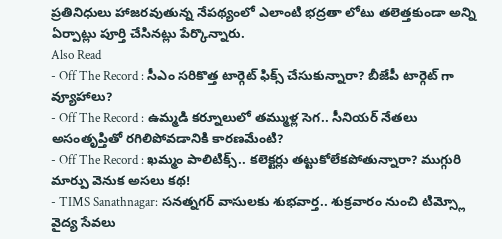ప్రతినిధులు హాజరవుతున్న నేపథ్యంలో ఎలాంటి భద్రతా లోటు తలెత్తకుండా అన్ని ఏర్పాట్లు పూర్తి చేసినట్లు పేర్కొన్నారు.
Also Read
- Off The Record : సీఎం సరికొత్త టార్గెట్ ఫిక్స్ చేసుకున్నారా? బీజేపీ టార్గెట్ గా వ్యూహాలు?
- Off The Record : ఉమ్మడి కర్నూలులో తమ్ముళ్ల సెగ.. సీనియర్ నేతలు అసంతృప్తితో రగిలిపోవడానికి కారణమేంటి?
- Off The Record : ఖమ్మం పాలిటిక్స్.. కలెక్టర్లు తట్టుకోలేకపోతున్నారా? ముగ్గురి మార్పు వెనుక అసలు కథ!
- TIMS Sanathnagar: సనత్నగర్ వాసులకు శుభవార్త.. శుక్రవారం నుంచి టిమ్స్లో వైద్య సేవలు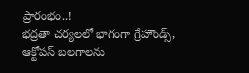ప్రారంభం..!
భద్రతా చర్యలలో భాగంగా గ్రేహౌండ్స్, ఆక్టోపస్ బలగాలను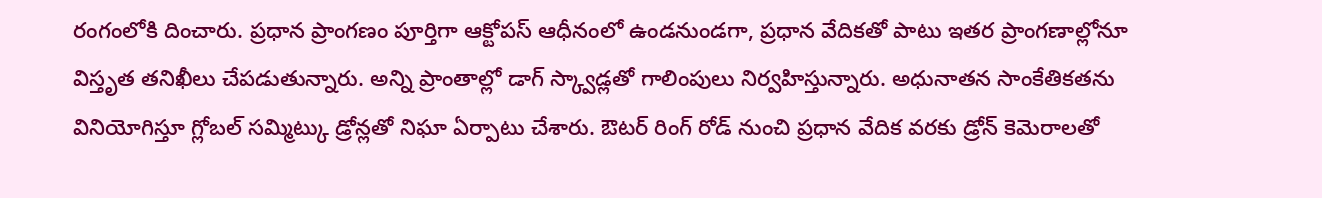రంగంలోకి దించారు. ప్రధాన ప్రాంగణం పూర్తిగా ఆక్టోపస్ ఆధీనంలో ఉండనుండగా, ప్రధాన వేదికతో పాటు ఇతర ప్రాంగణాల్లోనూ విస్తృత తనిఖీలు చేపడుతున్నారు. అన్ని ప్రాంతాల్లో డాగ్ స్క్వాడ్లతో గాలింపులు నిర్వహిస్తున్నారు. అధునాతన సాంకేతికతను వినియోగిస్తూ గ్లోబల్ సమ్మిట్కు డ్రోన్లతో నిఘా ఏర్పాటు చేశారు. ఔటర్ రింగ్ రోడ్ నుంచి ప్రధాన వేదిక వరకు డ్రోన్ కెమెరాలతో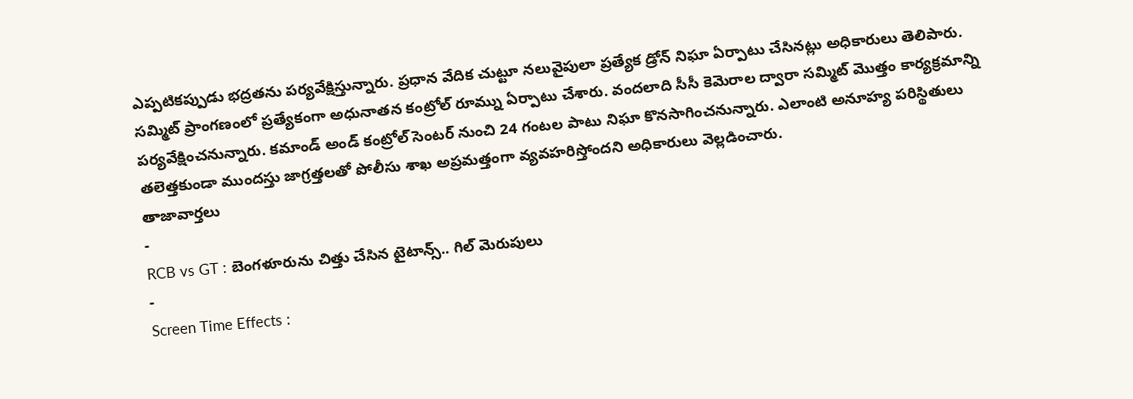ఎప్పటికప్పుడు భద్రతను పర్యవేక్షిస్తున్నారు. ప్రధాన వేదిక చుట్టూ నలువైపులా ప్రత్యేక డ్రోన్ నిఘా ఏర్పాటు చేసినట్లు అధికారులు తెలిపారు.
సమ్మిట్ ప్రాంగణంలో ప్రత్యేకంగా అధునాతన కంట్రోల్ రూమ్ను ఏర్పాటు చేశారు. వందలాది సీసీ కెమెరాల ద్వారా సమ్మిట్ మొత్తం కార్యక్రమాన్ని పర్యవేక్షించనున్నారు. కమాండ్ అండ్ కంట్రోల్ సెంటర్ నుంచి 24 గంటల పాటు నిఘా కొనసాగించనున్నారు. ఎలాంటి అనూహ్య పరిస్థితులు తలెత్తకుండా ముందస్తు జాగ్రత్తలతో పోలీసు శాఖ అప్రమత్తంగా వ్యవహరిస్తోందని అధికారులు వెల్లడించారు.
తాజావార్తలు
-
RCB vs GT : బెంగళూరును చిత్తు చేసిన టైటాన్స్.. గిల్ మెరుపులు
-
Screen Time Effects :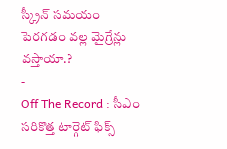స్క్రీన్ సమయం పెరగడం వల్ల మైగ్రేన్లు వస్తాయా.?
-
Off The Record : సీఎం సరికొత్త టార్గెట్ ఫిక్స్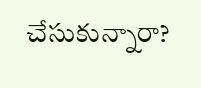చేసుకున్నారా?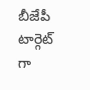బీజేపీ టార్గెట్ గా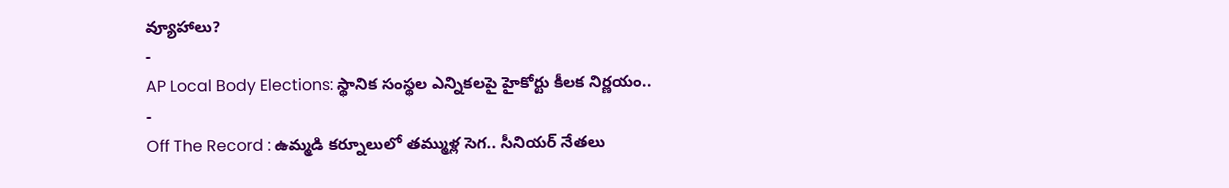వ్యూహాలు?
-
AP Local Body Elections: స్థానిక సంస్థల ఎన్నికలపై హైకోర్టు కీలక నిర్ణయం..
-
Off The Record : ఉమ్మడి కర్నూలులో తమ్ముళ్ల సెగ.. సీనియర్ నేతలు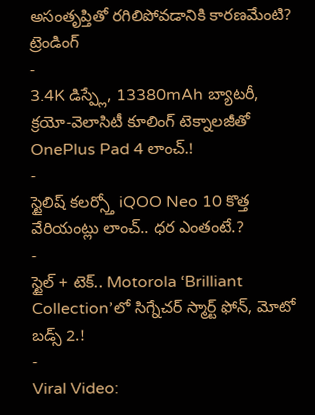అసంతృప్తితో రగిలిపోవడానికి కారణమేంటి?
ట్రెండింగ్
-
3.4K డిస్ప్లే, 13380mAh బ్యాటరీ, క్రయో-వెలాసిటీ కూలింగ్ టెక్నాలజీతో OnePlus Pad 4 లాంచ్.!
-
స్టైలిష్ కలర్స్తో iQOO Neo 10 కొత్త వేరియంట్లు లాంచ్.. ధర ఎంతంటే.?
-
స్టైల్ + టెక్.. Motorola ‘Brilliant Collection’లో సిగ్నేచర్ స్మార్ట్ ఫోన్, మోటో బడ్స్ 2.!
-
Viral Video: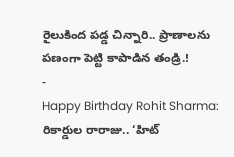రైలుకింద పడ్డ చిన్నారి.. ప్రాణాలను పణంగా పెట్టి కాపాడిన తండ్రి.!
-
Happy Birthday Rohit Sharma: రికార్డుల రారాజు.. ‘హిట్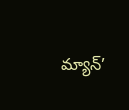మ్యాన్’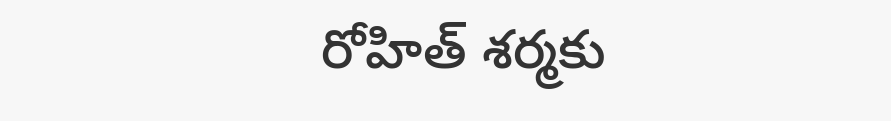రోహిత్ శర్మకు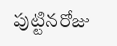పుట్టినరోజు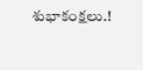శుభాకంక్షలు.!